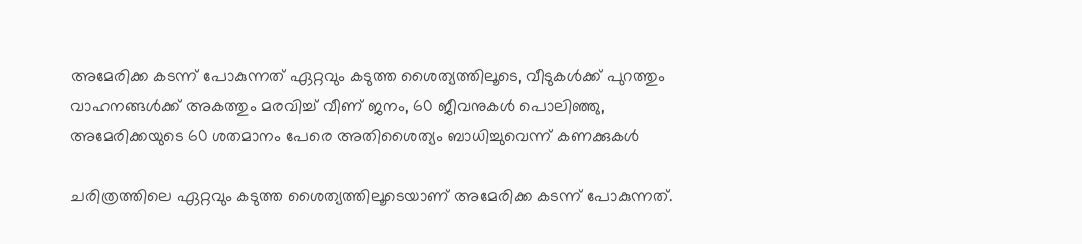അമേരിക്ക കടന്ന് പോകുന്നത് ഏറ്റവും കടുത്ത ശൈത്യത്തിലൂടെ, വീടുകൾക്ക് പുറത്തും വാഹനങ്ങൾക്ക് അകത്തും മരവിച്ച് വീണ് ജനം, 60 ജീവനുകൾ പൊലിഞ്ഞു, അമേരിക്കയുടെ 60 ശതമാനം പേരെ അതിശൈത്യം ബാധിച്ചുവെന്ന് കണക്കുകൾ

ചരിത്രത്തിലെ ഏറ്റവും കടുത്ത ശൈത്യത്തിലൂടെയാണ് അമേരിക്ക കടന്ന് പോകുന്നത്.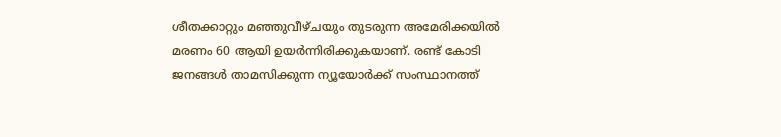ശീതക്കാറ്റും മഞ്ഞുവീഴ്ചയും തുടരുന്ന അമേരിക്കയിൽ മരണം 60 ആയി ഉയർന്നിരിക്കുകയാണ്. രണ്ട് കോടി ജനങ്ങൾ താമസിക്കുന്ന ന്യൂയോർക്ക് സംസ്ഥാനത്ത്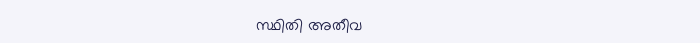സ്ഥിതി അതീവ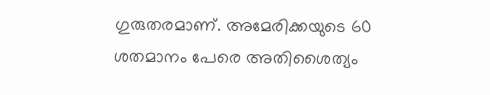ഗുരുതരമാണ്. അമേരിക്കയുടെ 60 ശതമാനം പേരെ അതിശൈത്യം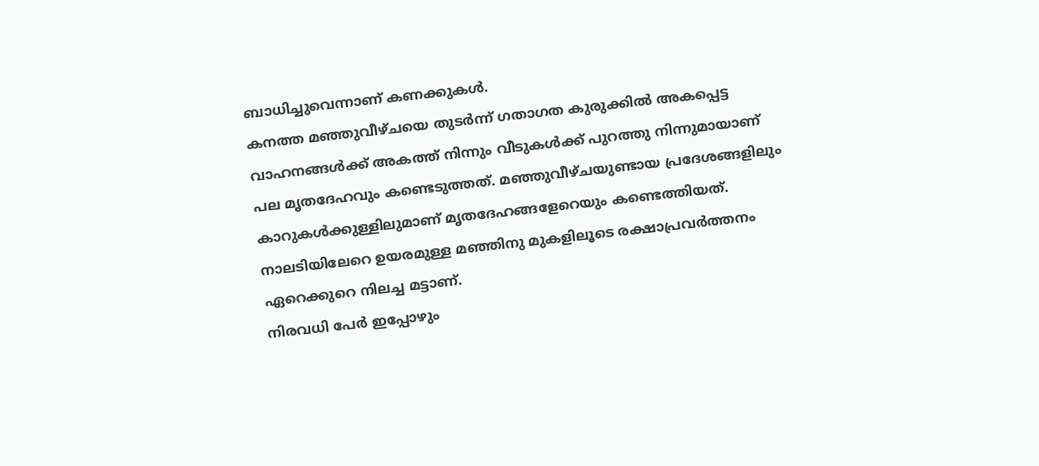ബാധിച്ചുവെന്നാണ് കണക്കുകൾ.
കനത്ത മഞ്ഞുവീഴ്ചയെ തുടർന്ന് ഗതാഗത കുരുക്കിൽ അകപ്പെട്ട വാഹനങ്ങൾക്ക് അകത്ത് നിന്നും വീടുകൾക്ക് പുറത്തു നിന്നുമായാണ് പല മൃതദേഹവും കണ്ടെടുത്തത്. മഞ്ഞുവീഴ്ചയുണ്ടായ പ്രദേശങ്ങളിലും കാറുകൾക്കുള്ളിലുമാണ് മൃതദേഹങ്ങളേറെയും കണ്ടെത്തിയത്. നാലടിയിലേറെ ഉയരമുള്ള മഞ്ഞിനു മുകളിലൂടെ രക്ഷാപ്രവർത്തനം ഏറെക്കുറെ നിലച്ച മട്ടാണ്.
നിരവധി പേർ ഇപ്പോഴും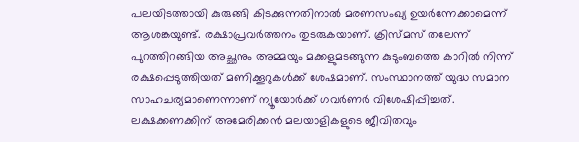പലയിടത്തായി കുരുങ്ങി കിടക്കുന്നതിനാൽ മരണസംഖ്യ ഉയർന്നേക്കാമെന്ന് ആശങ്കയുണ്ട്. രക്ഷാപ്രവർത്തനം തുടരുകയാണ്. ക്രിസ്മസ് തലേന്ന് പുറത്തിറങ്ങിയ അച്ഛനും അമ്മയും മക്കളുമടങ്ങുന്ന കുടുംബത്തെ കാറിൽ നിന്ന് രക്ഷപ്പെടുത്തിയത് മണിക്കൂറുകൾക്ക് ശേഷമാണ്. സംസ്ഥാനത്ത് യുദ്ധ സമാന സാഹചര്യമാണെന്നാണ് ന്യൂയോർക്ക് ഗവർണർ വിശേഷിപ്പിച്ചത്.
ലക്ഷക്കണക്കിന് അമേരിക്കൻ മലയാളികളുടെ ജീവിതവും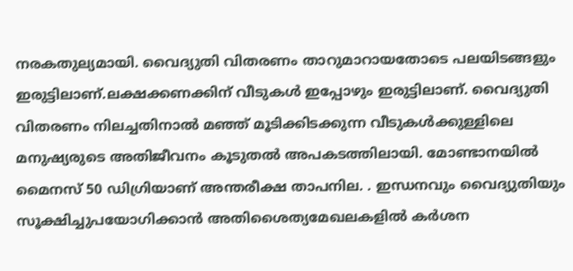നരകതുല്യമായി. വൈദ്യുതി വിതരണം താറുമാറായതോടെ പലയിടങ്ങളും ഇരുട്ടിലാണ്.ലക്ഷക്കണക്കിന് വീടുകൾ ഇപ്പോഴും ഇരുട്ടിലാണ്. വൈദ്യുതി വിതരണം നിലച്ചതിനാൽ മഞ്ഞ് മൂടിക്കിടക്കുന്ന വീടുകൾക്കുള്ളിലെ മനുഷ്യരുടെ അതിജീവനം കൂടുതൽ അപകടത്തിലായി. മോണ്ടാനയിൽ മൈനസ് 50 ഡിഗ്രിയാണ് അന്തരീക്ഷ താപനില. . ഇന്ധനവും വൈദ്യുതിയും സൂക്ഷിച്ചുപയോഗിക്കാൻ അതിശൈത്യമേഖലകളിൽ കർശന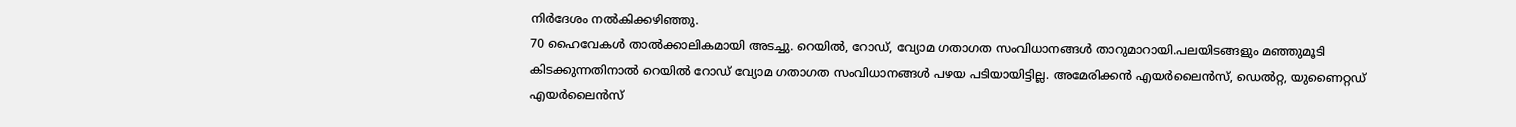നിർദേശം നൽകിക്കഴിഞ്ഞു.
70 ഹൈവേകൾ താൽക്കാലികമായി അടച്ചു. റെയിൽ, റോഡ്, വ്യോമ ഗതാഗത സംവിധാനങ്ങൾ താറുമാറായി.പലയിടങ്ങളും മഞ്ഞുമൂടി കിടക്കുന്നതിനാൽ റെയിൽ റോഡ് വ്യോമ ഗതാഗത സംവിധാനങ്ങൾ പഴയ പടിയായിട്ടില്ല. അമേരിക്കൻ എയർലൈൻസ്, ഡെൽറ്റ, യുണൈറ്റഡ് എയർലൈൻസ്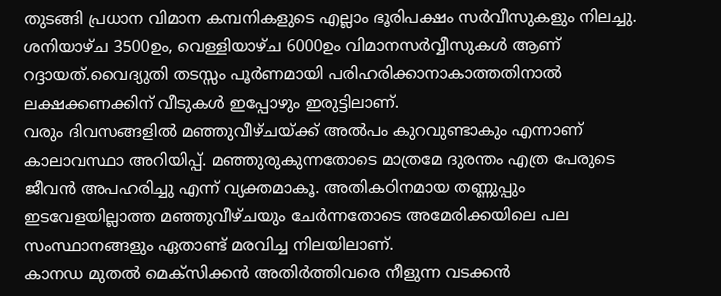തുടങ്ങി പ്രധാന വിമാന കമ്പനികളുടെ എല്ലാം ഭൂരിപക്ഷം സർവീസുകളും നിലച്ചു. ശനിയാഴ്ച 3500ഉം, വെള്ളിയാഴ്ച 6000ഉം വിമാനസർവ്വീസുകൾ ആണ് റദ്ദായത്.വൈദ്യുതി തടസ്സം പൂർണമായി പരിഹരിക്കാനാകാത്തതിനാൽ ലക്ഷക്കണക്കിന് വീടുകൾ ഇപ്പോഴും ഇരുട്ടിലാണ്.
വരും ദിവസങ്ങളിൽ മഞ്ഞുവീഴ്ചയ്ക്ക് അൽപം കുറവുണ്ടാകും എന്നാണ് കാലാവസ്ഥാ അറിയിപ്പ്. മഞ്ഞുരുകുന്നതോടെ മാത്രമേ ദുരന്തം എത്ര പേരുടെ ജീവൻ അപഹരിച്ചു എന്ന് വ്യക്തമാകൂ. അതികഠിനമായ തണ്ണുപ്പും ഇടവേളയില്ലാത്ത മഞ്ഞുവീഴ്ചയും ചേർന്നതോടെ അമേരിക്കയിലെ പല സംസ്ഥാനങ്ങളും ഏതാണ്ട് മരവിച്ച നിലയിലാണ്.
കാനഡ മുതൽ മെക്സിക്കൻ അതിർത്തിവരെ നീളുന്ന വടക്കൻ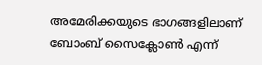അമേരിക്കയുടെ ഭാഗങ്ങളിലാണ് ബോംബ് സൈക്ലോൺ എന്ന്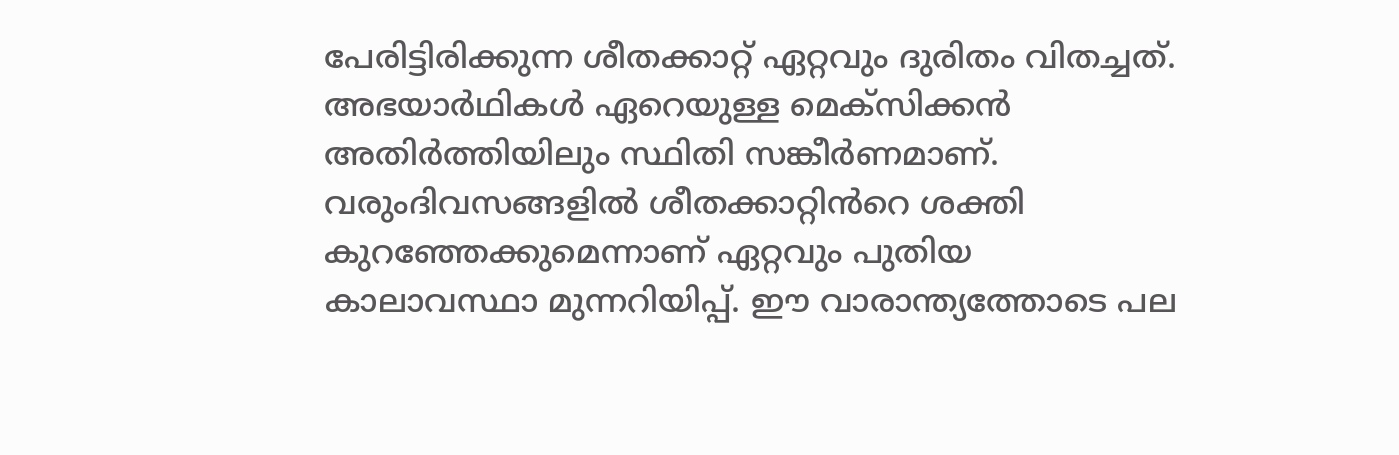പേരിട്ടിരിക്കുന്ന ശീതക്കാറ്റ് ഏറ്റവും ദുരിതം വിതച്ചത്. അഭയാർഥികൾ ഏറെയുള്ള മെക്സിക്കൻ അതിർത്തിയിലും സ്ഥിതി സങ്കീർണമാണ്. വരുംദിവസങ്ങളിൽ ശീതക്കാറ്റിൻറെ ശക്തി കുറഞ്ഞേക്കുമെന്നാണ് ഏറ്റവും പുതിയ കാലാവസ്ഥാ മുന്നറിയിപ്പ്. ഈ വാരാന്ത്യത്തോടെ പല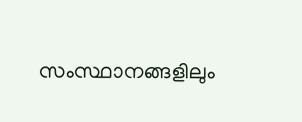സംസ്ഥാനങ്ങളിലും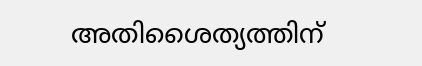അതിശൈത്യത്തിന്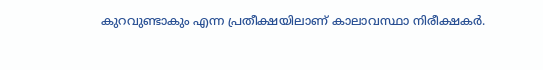കുറവുണ്ടാകും എന്ന പ്രതീക്ഷയിലാണ് കാലാവസ്ഥാ നിരീക്ഷകർ.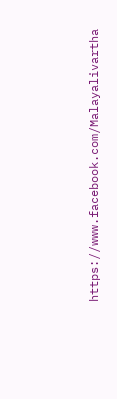https://www.facebook.com/Malayalivartha